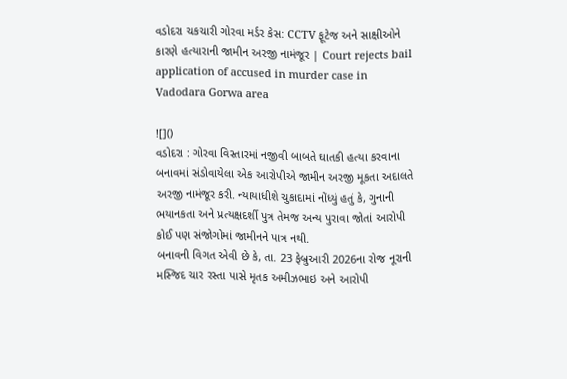વડોદરા ચકચારી ગોરવા મર્ડર કેસ: CCTV ફૂટેજ અને સાક્ષીઓને કારણે હત્યારાની જામીન અરજી નામંજૂર | Court rejects bail application of accused in murder case in Vadodara Gorwa area

![]()
વડોદરા : ગોરવા વિસ્તારમાં નજીવી બાબતે ઘાતકી હત્યા કરવાના બનાવમાં સંડોવાયેલા એક આરોપીએ જામીન અરજી મૂકતા અદાલતે અરજી નામંજૂર કરી. ન્યાયાધીશે ચુકાદામાં નોંધ્યું હતું કે, ગુનાની ભયાનકતા અને પ્રત્યક્ષદર્શી પુત્ર તેમજ અન્ય પુરાવા જોતાં આરોપી કોઈ પણ સંજોગોમાં જામીનને પાત્ર નથી.
બનાવની વિગત એવી છે કે, તા. 23 ફેબ્રુઆરી 2026ના રોજ નૂરાની મસ્જિદ ચાર રસ્તા પાસે મૃતક અમીઝભાઇ અને આરોપી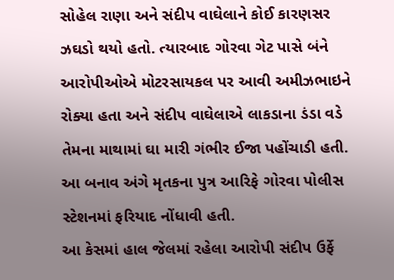સોહેલ રાણા અને સંદીપ વાઘેલાને કોઈ કારણસર ઝઘડો થયો હતો. ત્યારબાદ ગોરવા ગેટ પાસે બંને આરોપીઓએ મોટરસાયકલ પર આવી અમીઝભાઇને રોક્યા હતા અને સંદીપ વાઘેલાએ લાકડાના ડંડા વડે તેમના માથામાં ઘા મારી ગંભીર ઈજા પહોંચાડી હતી. આ બનાવ અંગે મૃતકના પુત્ર આરિફે ગોરવા પોલીસ સ્ટેશનમાં ફરિયાદ નોંધાવી હતી.
આ કેસમાં હાલ જેલમાં રહેલા આરોપી સંદીપ ઉર્ફે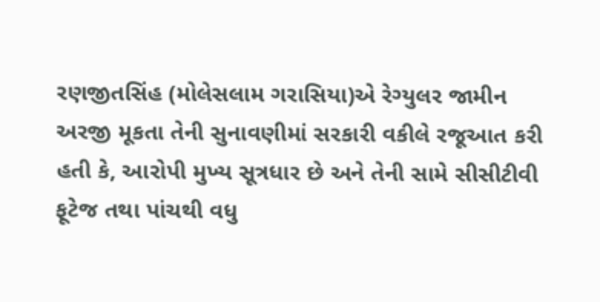રણજીતસિંહ (મોલેસલામ ગરાસિયા)એ રેગ્યુલર જામીન અરજી મૂકતા તેની સુનાવણીમાં સરકારી વકીલે રજૂઆત કરી હતી કે, આરોપી મુખ્ય સૂત્રધાર છે અને તેની સામે સીસીટીવી ફૂટેજ તથા પાંચથી વધુ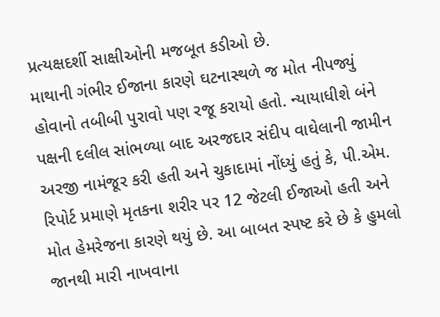પ્રત્યક્ષદર્શી સાક્ષીઓની મજબૂત કડીઓ છે.
માથાની ગંભીર ઈજાના કારણે ઘટનાસ્થળે જ મોત નીપજ્યું હોવાનો તબીબી પુરાવો પણ રજૂ કરાયો હતો. ન્યાયાધીશે બંને પક્ષની દલીલ સાંભળ્યા બાદ અરજદાર સંદીપ વાઘેલાની જામીન અરજી નામંજૂર કરી હતી અને ચુકાદામાં નોંધ્યું હતું કે, પી.એમ. રિપોર્ટ પ્રમાણે મૃતકના શરીર પર 12 જેટલી ઈજાઓ હતી અને મોત હેમરેજના કારણે થયું છે. આ બાબત સ્પષ્ટ કરે છે કે હુમલો જાનથી મારી નાખવાના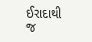ઈરાદાથી જ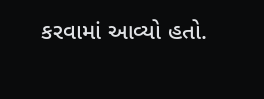કરવામાં આવ્યો હતો.